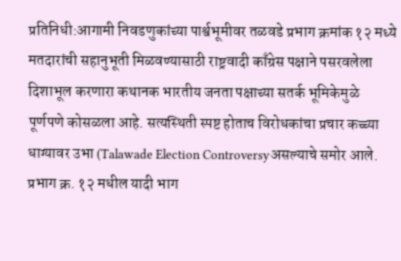प्रतिनिधी:आगामी निवडणुकांच्या पार्श्वभूमीवर तळवडे प्रभाग क्रमांक १२ मध्ये मतदारांची सहानुभूती मिळवण्यासाठी राष्ट्रवादी काँग्रेस पक्षाने पसरवलेला दिशाभूल करणारा कथानक भारतीय जनता पक्षाच्या सतर्क भूमिकेमुळे पूर्णपणे कोसळला आहे. सत्यस्थिती स्पष्ट होताच विरोधकांचा प्रचार कच्च्या धाग्यावर उभा (Talawade Election Controversyअसल्याचे समोर आले.
प्रभाग क्र. १२ मधील यादी भाग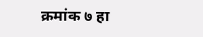क्रमांक ७ हा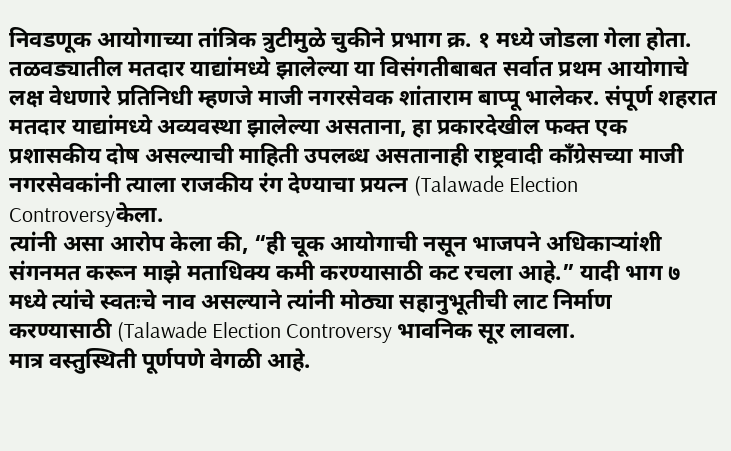निवडणूक आयोगाच्या तांत्रिक त्रुटीमुळे चुकीने प्रभाग क्र. १ मध्ये जोडला गेला होता. तळवड्यातील मतदार याद्यांमध्ये झालेल्या या विसंगतीबाबत सर्वात प्रथम आयोगाचे लक्ष वेधणारे प्रतिनिधी म्हणजे माजी नगरसेवक शांताराम बाप्पू भालेकर. संपूर्ण शहरात मतदार याद्यांमध्ये अव्यवस्था झालेल्या असताना, हा प्रकारदेखील फक्त एक प्रशासकीय दोष असल्याची माहिती उपलब्ध असतानाही राष्ट्रवादी काँग्रेसच्या माजी नगरसेवकांनी त्याला राजकीय रंग देण्याचा प्रयत्न (Talawade Election Controversyकेला.
त्यांनी असा आरोप केला की, “ही चूक आयोगाची नसून भाजपने अधिकाऱ्यांशी संगनमत करून माझे मताधिक्य कमी करण्यासाठी कट रचला आहे.” यादी भाग ७ मध्ये त्यांचे स्वतःचे नाव असल्याने त्यांनी मोठ्या सहानुभूतीची लाट निर्माण करण्यासाठी (Talawade Election Controversy भावनिक सूर लावला.
मात्र वस्तुस्थिती पूर्णपणे वेगळी आहे.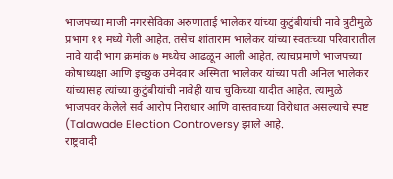भाजपच्या माजी नगरसेविका अरुणाताई भालेकर यांच्या कुटुंबीयांची नावे त्रुटीमुळे प्रभाग ११ मध्ये गेली आहेत. तसेच शांताराम भालेकर यांच्या स्वतःच्या परिवारातील नावे यादी भाग क्रमांक ७ मध्येच आढळून आली आहेत. त्याचप्रमाणे भाजपच्या कोषाध्यक्षा आणि इच्छुक उमेदवार अस्मिता भालेकर यांच्या पती अनिल भालेकर यांच्यासह त्यांच्या कुटुंबीयांची नावेही याच चुकिच्या यादीत आहेत. त्यामुळे भाजपवर केलेले सर्व आरोप निराधार आणि वास्तवाच्या विरोधात असल्याचे स्पष्ट (Talawade Election Controversy झाले आहे.
राष्ट्रवादी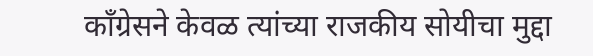काँग्रेसने केवळ त्यांच्या राजकीय सोयीचा मुद्दा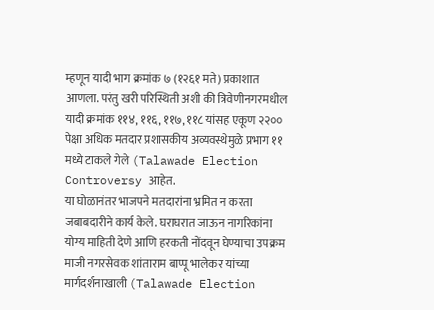म्हणून यादी भाग क्रमांक ७ (१२६१ मते) प्रकाशात आणला. परंतु खरी परिस्थिती अशी की त्रिवेणीनगरमधील यादी क्रमांक ११४, ११६, ११७, ११८ यांसह एकूण २२०० पेक्षा अधिक मतदार प्रशासकीय अव्यवस्थेमुळे प्रभाग ११ मध्ये टाकले गेले (Talawade Election Controversy आहेत.
या घोळानंतर भाजपने मतदारांना भ्रमित न करता जबाबदारीने कार्य केले. घराघरात जाऊन नागरिकांना योग्य माहिती देणे आणि हरकती नोंदवून घेण्याचा उपक्रम माजी नगरसेवक शांताराम बाप्पू भालेकर यांच्या मार्गदर्शनाखाली (Talawade Election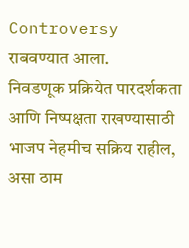Controversy राबवण्यात आला.
निवडणूक प्रक्रियेत पारदर्शकता आणि निष्पक्षता राखण्यासाठी भाजप नेहमीच सक्रिय राहील, असा ठाम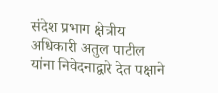संदेश प्रभाग क्षेत्रीय अधिकारी अतुल पाटील यांना निवेदनाद्वारे देत पक्षाने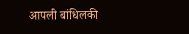आपली बांधिलकी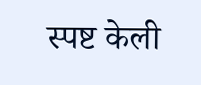स्पष्ट केली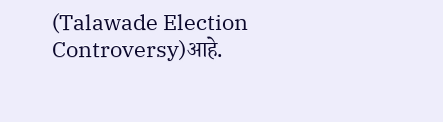(Talawade Election Controversy)आहे.